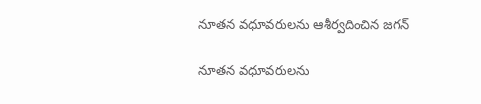నూతన వధూవరులను ఆశీర్వదించిన జగన్

నూతన వధూవరులను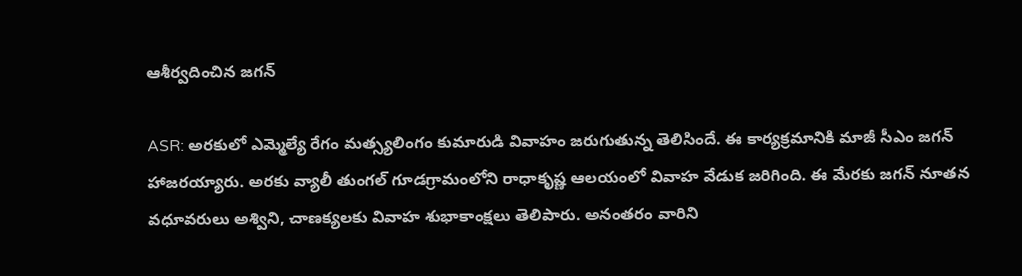ఆశీర్వదించిన జగన్

ASR: అరకులో ఎమ్మెల్యే రేగం మత్స్యలింగం కుమారుడి వివాహం జరుగుతున్న తెలిసిందే. ఈ కార్యక్రమానికి మాజీ సీఎం జగన్ హాజరయ్యారు. అరకు వ్యాలీ తుంగల్ గూడగ్రామంలోని రాధాకృష్ణ ఆలయంలో వివాహ వేడుక జరిగింది. ఈ మేరకు జగన్ నూతన వధూవరులు అశ్విని, చాణక్యలకు వివాహ శుభాకాంక్షలు తెలిపారు. అనంతరం వారిని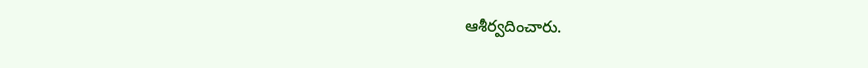ఆశీర్వదించారు.